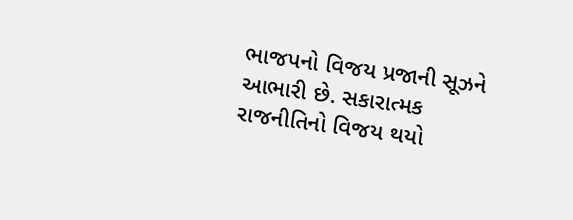ભાજપનો વિજય પ્રજાની સૂઝને આભારી છે. સકારાત્મક રાજનીતિનો વિજય થયો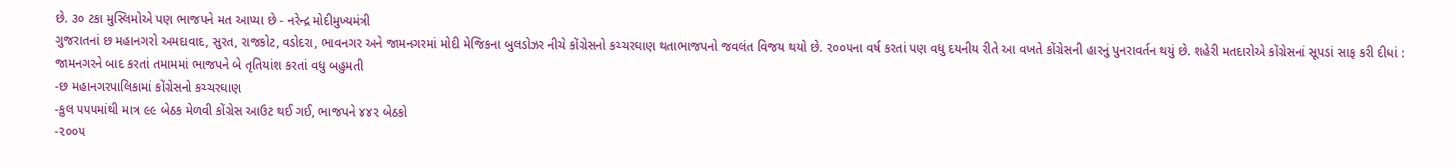છે. ૩૦ ટકા મુસ્લિમોએ પણ ભાજપને મત આપ્યા છે - નરેન્દ્ર મોદીમુખ્યમંત્રી
ગુજરાતનાં છ મહાનગરો અમદાવાદ, સુરત, રાજકોટ, વડોદરા, ભાવનગર અને જામનગરમાં મોદી મેજિકના બુલડોઝર નીચે કોંગ્રેસનો કચ્ચરઘાણ થતાભાજપનો જવલંત વિજય થયો છે. ૨૦૦૫ના વર્ષ કરતાં પણ વધુ દયનીય રીતે આ વખતે કોંગ્રેસની હારનું પુનરાવર્તન થયું છે. શહેરી મતદારોએ કોંગ્રેસનાં સૂપડાં સાફ કરી દીધાં : જામનગરને બાદ કરતાં તમામમાં ભાજપને બે તૃતિયાંશ કરતાં વધુ બહુમતી
-છ મહાનગરપાલિકામાં કોંગ્રેસનો કચ્ચરઘાણ
-કુલ ૫૫૫માંથી માત્ર ૯૯ બેઠક મેળવી કોંગ્રેસ આઉટ થઈ ગઈ, ભાજપને ૪૪૨ બેઠકો
-૨૦૦૫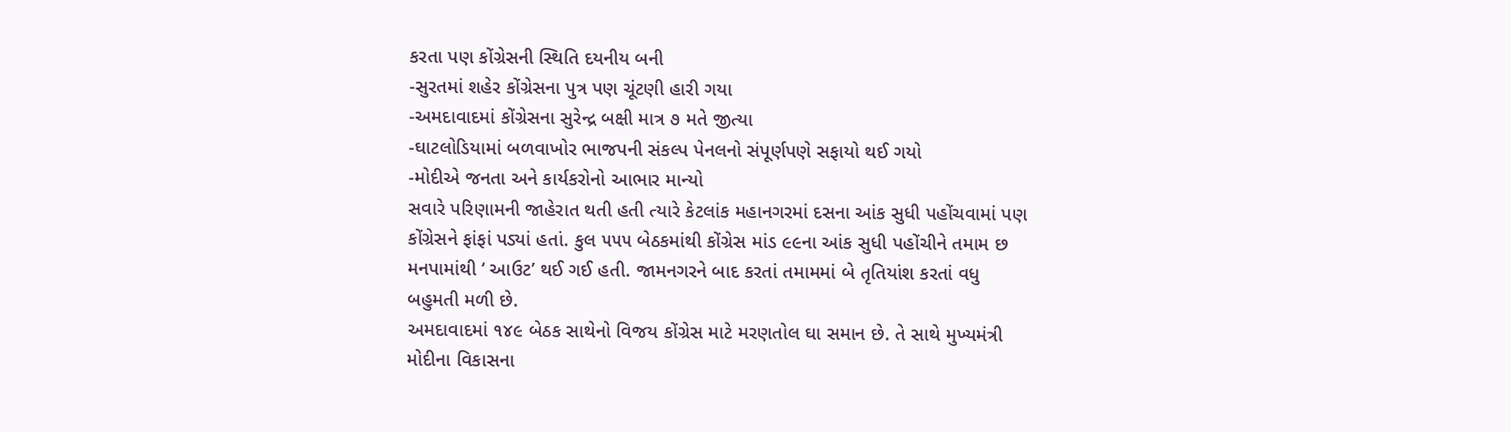કરતા પણ કોંગ્રેસની સ્થિતિ દયનીય બની
-સુરતમાં શહેર કોંગ્રેસના પુત્ર પણ ચૂંટણી હારી ગયા
-અમદાવાદમાં કોંગ્રેસના સુરેન્દ્ર બક્ષી માત્ર ૭ મતે જીત્યા
-ઘાટલોડિયામાં બળવાખોર ભાજપની સંકલ્પ પેનલનો સંપૂર્ણપણે સફાયો થઈ ગયો
-મોદીએ જનતા અને કાર્યકરોનો આભાર માન્યો
સવારે પરિણામની જાહેરાત થતી હતી ત્યારે કેટલાંક મહાનગરમાં દસના આંક સુધી પહોંચવામાં પણ કોંગ્રેસને ફાંફાં પડ્યાં હતાં. કુલ ૫૫૫ બેઠકમાંથી કોંગ્રેસ માંડ ૯૯ના આંક સુધી પહોંચીને તમામ છ મનપામાંથી ‘ આઉટ’ થઈ ગઈ હતી. જામનગરને બાદ કરતાં તમામમાં બે તૃતિયાંશ કરતાં વધુ બહુમતી મળી છે.
અમદાવાદમાં ૧૪૯ બેઠક સાથેનો વિજય કોંગ્રેસ માટે મરણતોલ ઘા સમાન છે. તે સાથે મુખ્યમંત્રી મોદીના વિકાસના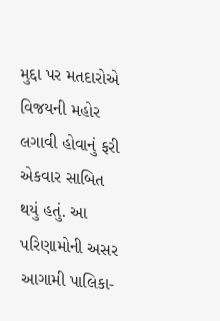મુદ્દા પર મતદારોએ વિજયની મહોર લગાવી હોવાનું ફરી એકવાર સાબિત થયું હતું. આ પરિણામોની અસર આગામી પાલિકા-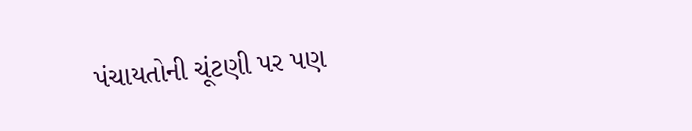પંચાયતોની ચૂંટણી પર પણ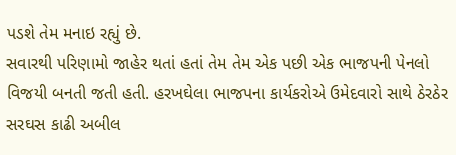પડશે તેમ મનાઇ રહ્યું છે.
સવારથી પરિણામો જાહેર થતાં હતાં તેમ તેમ એક પછી એક ભાજપની પેનલો વિજયી બનતી જતી હતી. હરખઘેલા ભાજપના કાર્યકરોએ ઉમેદવારો સાથે ઠેરઠેર સરઘસ કાઢી અબીલ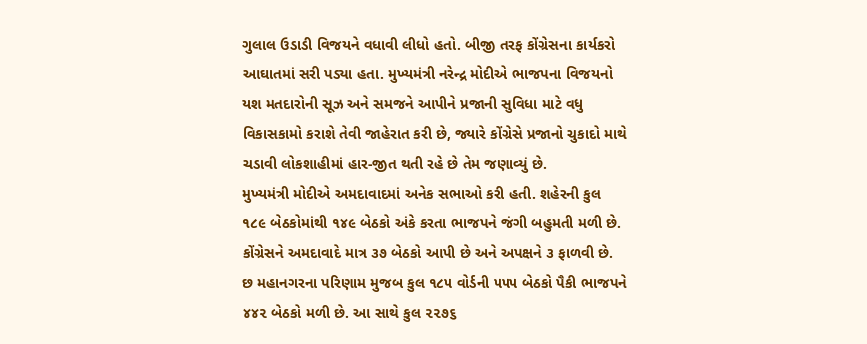ગુલાલ ઉડાડી વિજયને વધાવી લીધો હતો. બીજી તરફ કોંગ્રેસના કાર્યકરો આઘાતમાં સરી પડ્યા હતા. મુખ્યમંત્રી નરેન્દ્ર મોદીએ ભાજપના વિજયનો યશ મતદારોની સૂઝ અને સમજને આપીને પ્રજાની સુવિધા માટે વધુ વિકાસકામો કરાશે તેવી જાહેરાત કરી છે, જ્યારે કોંગ્રેસે પ્રજાનો ચુકાદો માથે ચડાવી લોકશાહીમાં હાર-જીત થતી રહે છે તેમ જણાવ્યું છે.
મુખ્યમંત્રી મોદીએ અમદાવાદમાં અનેક સભાઓ કરી હતી. શહેરની કુલ ૧૮૯ બેઠકોમાંથી ૧૪૯ બેઠકો અંકે કરતા ભાજપને જંગી બહુમતી મળી છે. કોંગ્રેસને અમદાવાદે માત્ર ૩૭ બેઠકો આપી છે અને અપક્ષને ૩ ફાળવી છે. છ મહાનગરના પરિણામ મુજબ કુલ ૧૮૫ વોર્ડની ૫૫૫ બેઠકો પૈકી ભાજપને ૪૪૨ બેઠકો મળી છે. આ સાથે કુલ ૨૨૭૬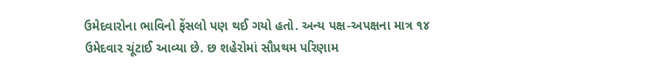ઉમેદવારોના ભાવિનો ફેંસલો પણ થઈ ગયો હતો. અન્ય પક્ષ-અપક્ષના માત્ર ૧૪ ઉમેદવાર ચૂંટાઈ આવ્યા છે. છ શહેરોમાં સૌપ્રથમ પરિણામ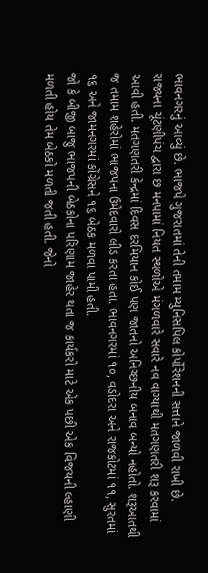ભાવનગરનું આવ્યું છે. ભાજપે ગુજરાતમાં તેની તમામ મ્યુનિસપિલ કોર્પોરેશનની સત્તાને જાળવી રાખી છે.
રાજ્યના ચૂંટણીપંચ દ્વારા છ મનપામાં નિયત સ્થળોએ મંગળવારે સવારે નવ વાગ્યાથી મતગણતરી શરૂ કરવામાં આવી હતી. મતગણતરી કેન્દ્રમાં દિવસ દરમિયાન કોઈ પણ જાતનો અનિચ્છનીય બનાવ બન્યો નહોતો. શરૂઆતથી જ તમામ શહેરોમાં ભાજપના ઉમેદવારો લીડ કરતા હતા. ભાવનગરમાં ૧૦, વડોદરા અને રાજકોટમાં ૧૧, સુરતમાં ૧૬ અને જામનગરમાં કોંગ્રેસને ૧૬ બેઠક મળવા પામી હતી.
જો કે બીજી બાજુ ભાજપની બેઠકોના પરિણામ જાહેર થતા જ કાર્યકરો માટે એક પછી એક વિજયની લ્હાણી મળતી હોય તેમ બેઠકો મળતી જતી હતી. જેનો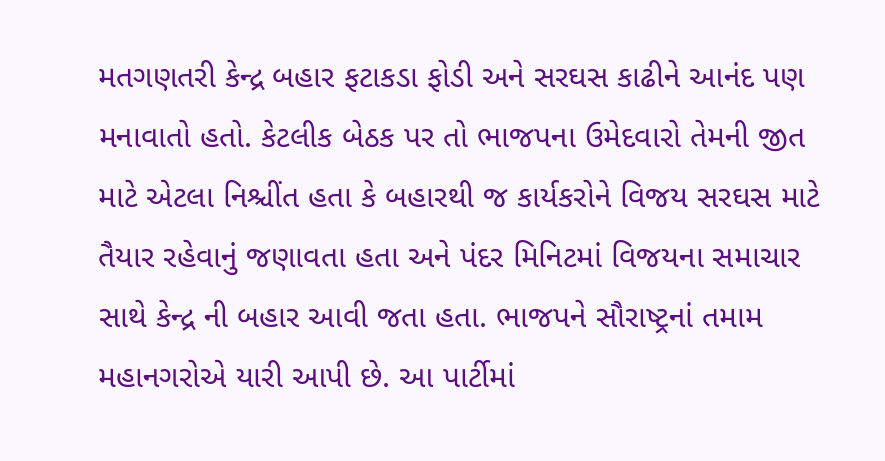મતગણતરી કેન્દ્ર બહાર ફટાકડા ફોડી અને સરઘસ કાઢીને આનંદ પણ મનાવાતો હતો. કેટલીક બેઠક પર તો ભાજપના ઉમેદવારો તેમની જીત માટે એટલા નિશ્ચીંત હતા કે બહારથી જ કાર્યકરોને વિજય સરઘસ માટે તૈયાર રહેવાનું જણાવતા હતા અને પંદર મિનિટમાં વિજયના સમાચાર સાથે કેન્દ્ર ની બહાર આવી જતા હતા. ભાજપને સૌરાષ્ટ્રનાં તમામ મહાનગરોએ યારી આપી છે. આ પાર્ટીમાં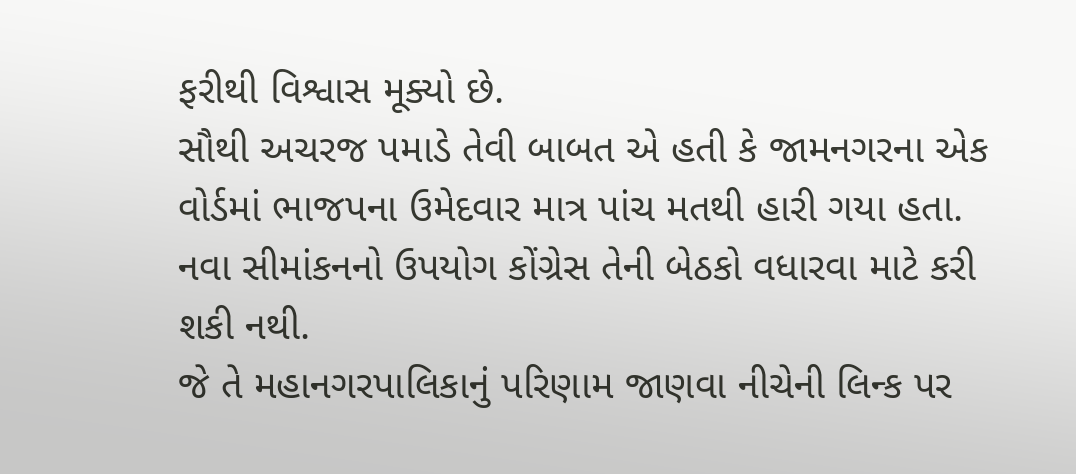ફરીથી વિશ્વાસ મૂક્યો છે.
સૌથી અચરજ પમાડે તેવી બાબત એ હતી કે જામનગરના એક વોર્ડમાં ભાજપના ઉમેદવાર માત્ર પાંચ મતથી હારી ગયા હતા. નવા સીમાંકનનો ઉપયોગ કોંગ્રેસ તેની બેઠકો વધારવા માટે કરી શકી નથી.
જે તે મહાનગરપાલિકાનું પરિણામ જાણવા નીચેની લિન્ક પર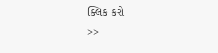ક્લિક કરો
>>